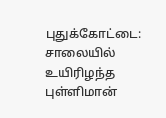புதுக்கோட்டை: சாலையில் உயிரிழந்த புள்ளிமான்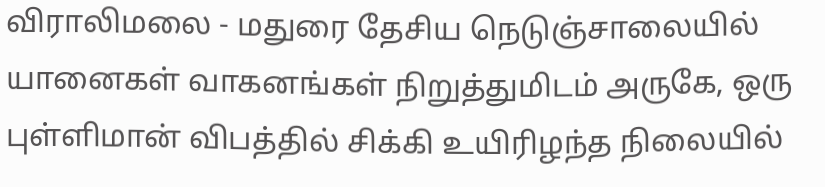விராலிமலை - மதுரை தேசிய நெடுஞ்சாலையில் யானைகள் வாகனங்கள் நிறுத்துமிடம் அருகே, ஒரு புள்ளிமான் விபத்தில் சிக்கி உயிரிழந்த நிலையில்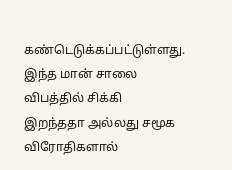கண்டெடுக்கப்பட்டுள்ளது. இந்த மான் சாலை விபத்தில் சிக்கி இறந்ததா அல்லது சமூக விரோதிகளால்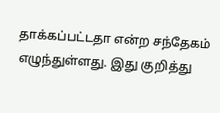தாக்கப்பட்டதா என்ற சந்தேகம் எழுந்துள்ளது. இது குறித்து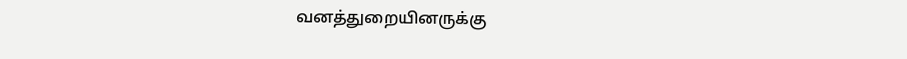வனத்துறையினருக்கு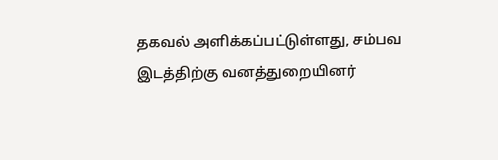தகவல் அளிக்கப்பட்டுள்ளது, சம்பவ இடத்திற்கு வனத்துறையினர்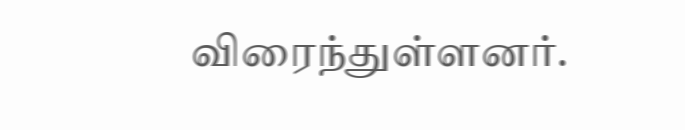விரைந்துள்ளனர்.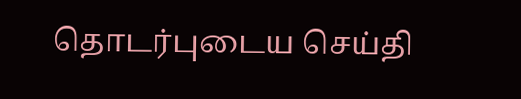தொடர்புடைய செய்தி